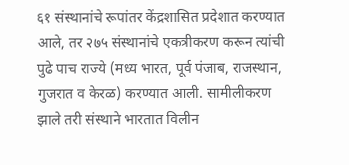६१ संस्थानांचे रूपांतर केंद्रशासित प्रदेशात करण्यात आले, तर २७५ संस्थानांचे एकत्रीकरण करून त्यांची पुढे पाच राज्ये (मध्य भारत, पूर्व पंजाब, राजस्थान, गुजरात व केरळ) करण्यात आली. सामीलीकरण झाले तरी संस्थाने भारतात विलीन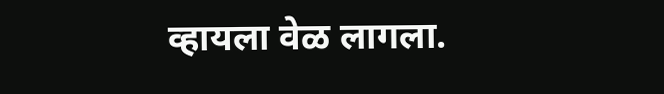व्हायला वेळ लागला.